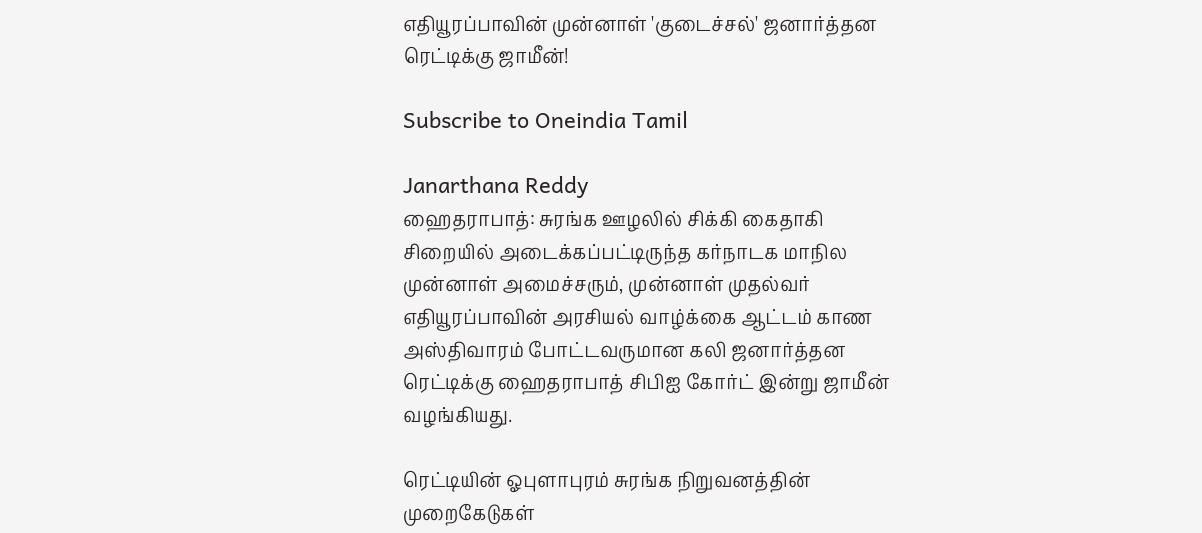எதியூரப்பாவின் முன்னாள் 'குடைச்சல்' ஜனார்த்தன ரெட்டிக்கு ஜாமீன்!

Subscribe to Oneindia Tamil

Janarthana Reddy
ஹைதராபாத்: சுரங்க ஊழலில் சிக்கி கைதாகி சிறையில் அடைக்கப்பட்டிருந்த கர்நாடக மாநில முன்னாள் அமைச்சரும், முன்னாள் முதல்வர் எதியூரப்பாவின் அரசியல் வாழ்க்கை ஆட்டம் காண அஸ்திவாரம் போட்டவருமான கலி ஜனார்த்தன ரெட்டிக்கு ஹைதராபாத் சிபிஐ கோர்ட் இன்று ஜாமீன் வழங்கியது.

ரெட்டியின் ஓபுளாபுரம் சுரங்க நிறுவனத்தின் முறைகேடுகள்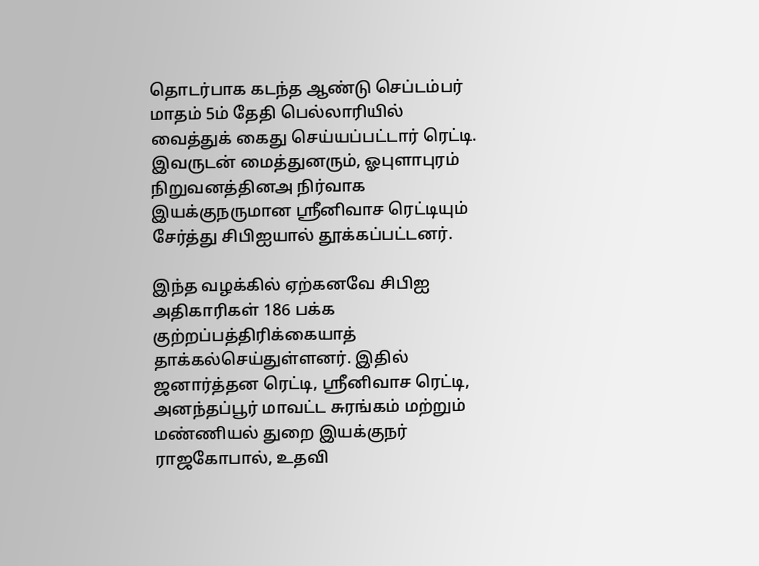தொடர்பாக கடந்த ஆண்டு செப்டம்பர் மாதம் 5ம் தேதி பெல்லாரியில் வைத்துக் கைது செய்யப்பட்டார் ரெட்டி. இவருடன் மைத்துனரும், ஓபுளாபுரம் நிறுவனத்தினஅ நிர்வாக இயக்குநருமான ஸ்ரீனிவாச ரெட்டியும் சேர்த்து சிபிஐயால் தூக்கப்பட்டனர்.

இந்த வழக்கில் ஏற்கனவே சிபிஐ அதிகாரிகள் 186 பக்க குற்றப்பத்திரிக்கையாத் தாக்கல்செய்துள்ளனர். இதில் ஜனார்த்தன ரெட்டி, ஸ்ரீனிவாச ரெட்டி, அனந்தப்பூர் மாவட்ட சுரங்கம் மற்றும் மண்ணியல் துறை இயக்குநர் ராஜகோபால், உதவி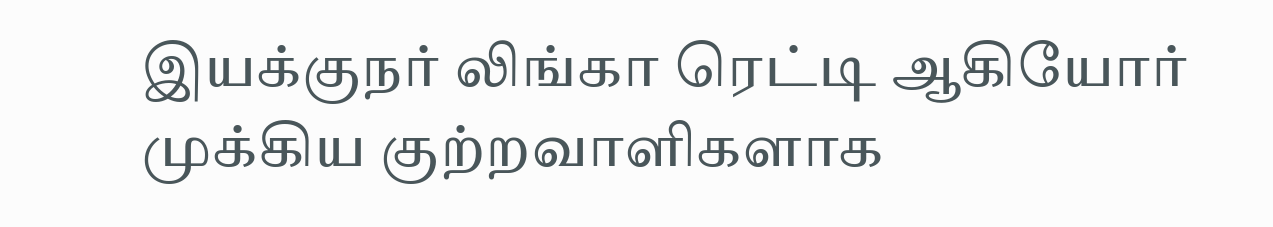இயக்குநர் லிங்கா ரெட்டி ஆகியோர் முக்கிய குற்றவாளிகளாக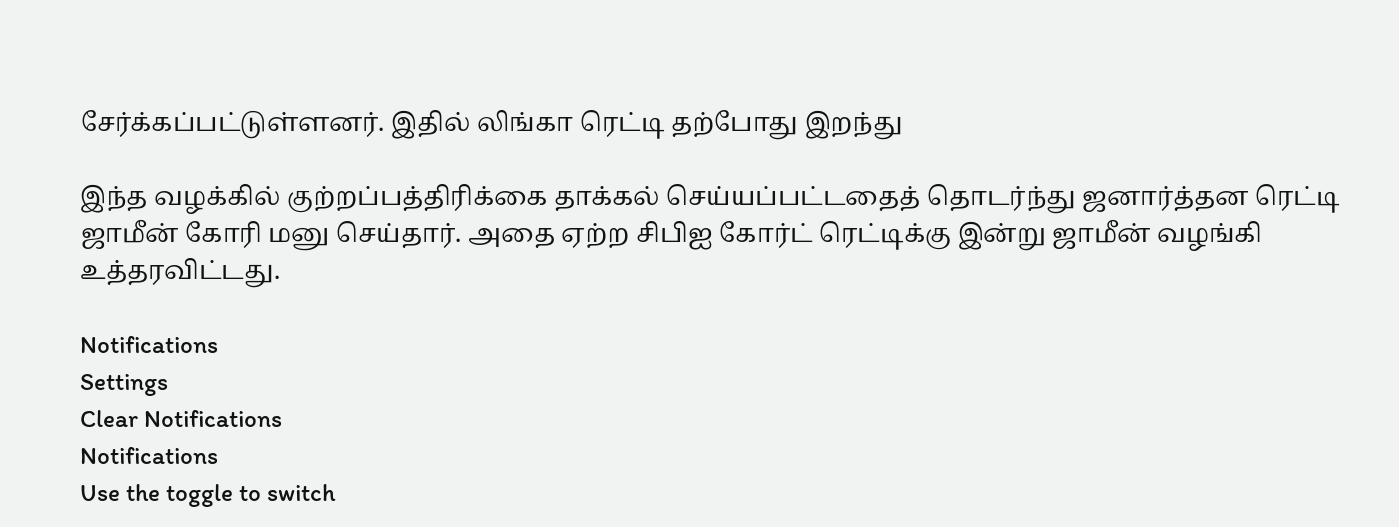சேர்க்கப்பட்டுள்ளனர். இதில் லிங்கா ரெட்டி தற்போது இறந்து

இந்த வழக்கில் குற்றப்பத்திரிக்கை தாக்கல் செய்யப்பட்டதைத் தொடர்ந்து ஜனார்த்தன ரெட்டி ஜாமீன் கோரி மனு செய்தார். அதை ஏற்ற சிபிஐ கோர்ட் ரெட்டிக்கு இன்று ஜாமீன் வழங்கி உத்தரவிட்டது.

Notifications
Settings
Clear Notifications
Notifications
Use the toggle to switch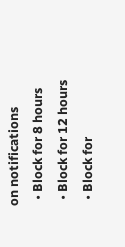on notifications
  • Block for 8 hours
  • Block for 12 hours
  • Block for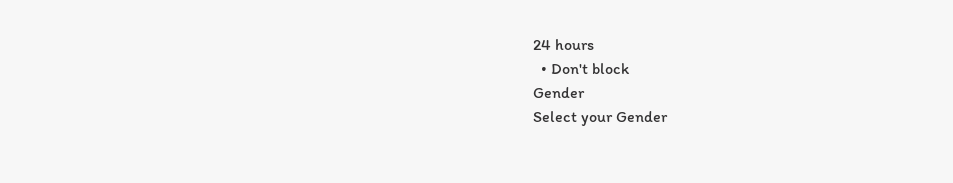24 hours
  • Don't block
Gender
Select your Gender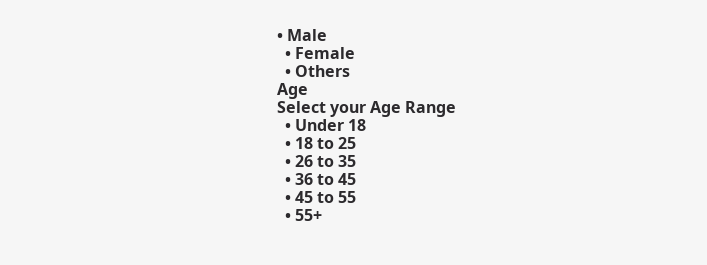• Male
  • Female
  • Others
Age
Select your Age Range
  • Under 18
  • 18 to 25
  • 26 to 35
  • 36 to 45
  • 45 to 55
  • 55+